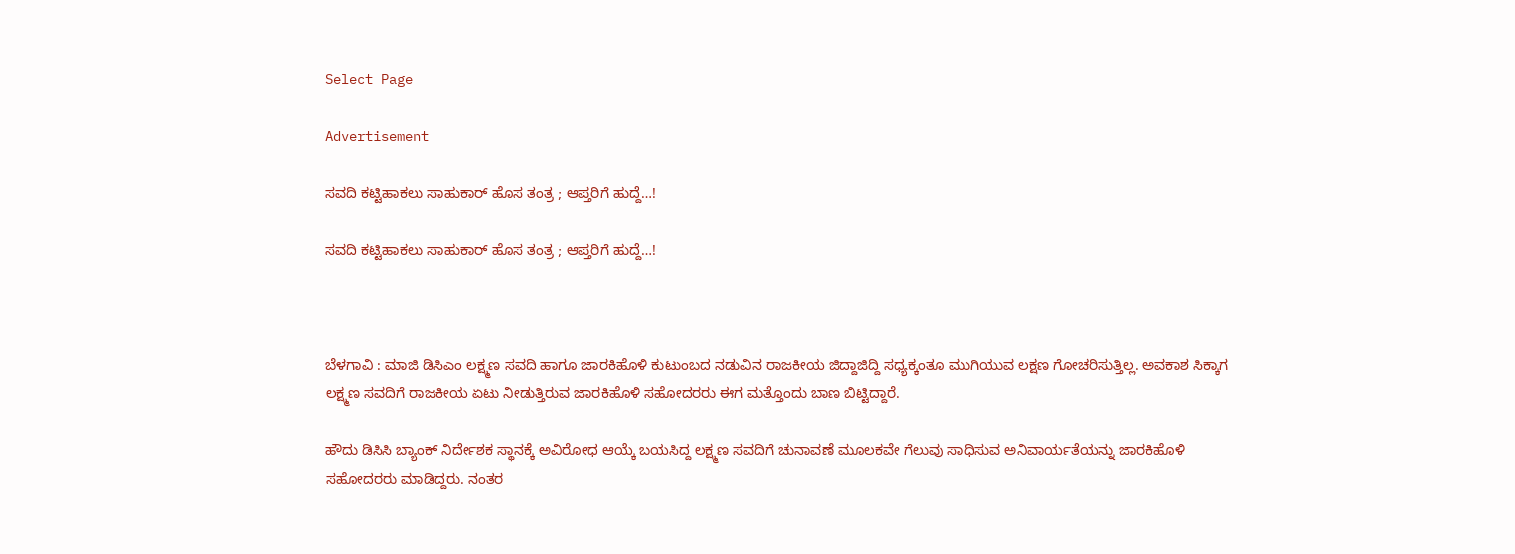Select Page

Advertisement

ಸವದಿ ಕಟ್ಟಿಹಾಕಲು ಸಾಹುಕಾರ್ ಹೊಸ ತಂತ್ರ ; ಆಪ್ತರಿಗೆ ಹುದ್ದೆ…!

ಸವದಿ ಕಟ್ಟಿಹಾಕಲು ಸಾಹುಕಾರ್ ಹೊಸ ತಂತ್ರ ; ಆಪ್ತರಿಗೆ ಹುದ್ದೆ…!



ಬೆಳಗಾವಿ : ಮಾಜಿ‌ ಡಿಸಿಎಂ ಲಕ್ಷ್ಮಣ ಸವದಿ ಹಾಗೂ ಜಾರಕಿಹೊಳಿ ಕುಟುಂಬದ ನಡುವಿನ ರಾಜಕೀಯ ಜಿದ್ದಾಜಿದ್ದಿ ಸಧ್ಯಕ್ಕಂತೂ ಮುಗಿಯುವ ಲಕ್ಷಣ ಗೋಚರಿಸುತ್ತಿಲ್ಲ. ಅವಕಾಶ ಸಿಕ್ಕಾಗ ಲಕ್ಷ್ಮಣ ಸವದಿಗೆ ರಾಜಕೀಯ ಏಟು ನೀಡುತ್ತಿರುವ ಜಾರಕಿಹೊಳಿ ಸಹೋದರರು ಈಗ ಮತ್ತೊಂದು ಬಾಣ ಬಿಟ್ಟಿದ್ದಾರೆ.

ಹೌದು ಡಿಸಿಸಿ ಬ್ಯಾಂಕ್ ನಿರ್ದೇಶಕ ಸ್ಥಾನಕ್ಕೆ ಅವಿರೋಧ ಆಯ್ಕೆ ಬಯಸಿದ್ದ ಲಕ್ಷ್ಮಣ ಸವದಿಗೆ ಚುನಾವಣೆ ಮೂಲಕವೇ ಗೆಲುವು ಸಾಧಿಸುವ ಅನಿವಾರ್ಯತೆಯನ್ನು ಜಾರಕಿಹೊಳಿ ಸಹೋದರರು ಮಾಡಿದ್ದರು. ನಂತರ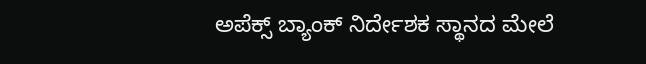ಅಪೆಕ್ಸ್ ಬ್ಯಾಂಕ್ ‌ನಿರ್ದೇಶಕ ಸ್ಥಾನದ ಮೇಲೆ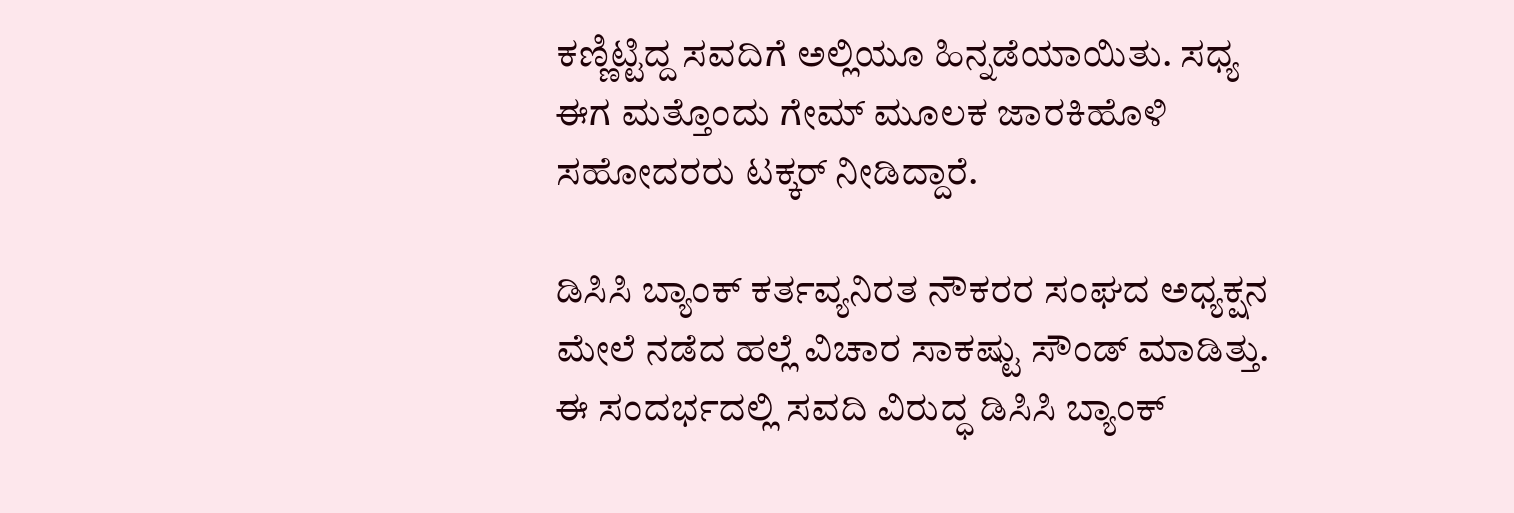ಕಣ್ಣಿಟ್ಟಿದ್ದ ಸವದಿಗೆ ಅಲ್ಲಿಯೂ ಹಿನ್ನಡೆಯಾಯಿತು. ಸಧ್ಯ ಈಗ ಮತ್ತೊಂದು ಗೇಮ್ ಮೂಲಕ ಜಾರಕಿಹೊಳಿ ಸಹೋದರರು ಟಕ್ಕರ್ ನೀಡಿದ್ದಾರೆ.

ಡಿಸಿಸಿ ಬ್ಯಾಂಕ್ ಕರ್ತವ್ಯನಿರತ ನೌಕರರ ಸಂಘದ ಅಧ್ಯಕ್ಷನ ಮೇಲೆ ನಡೆದ ಹಲ್ಲೆ ವಿಚಾರ ಸಾಕಷ್ಟು ಸೌಂಡ್ ಮಾಡಿತ್ತು. ಈ ಸಂದರ್ಭದಲ್ಲಿ ಸವದಿ ವಿರುದ್ಧ ಡಿಸಿಸಿ ಬ್ಯಾಂಕ್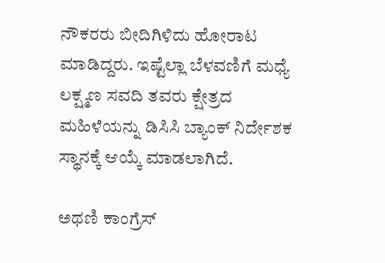ನೌಕರರು ಬೀದಿಗಿಳಿದು ಹೋರಾಟ ಮಾಡಿದ್ದರು. ಇಷ್ಟೆಲ್ಲಾ ಬೆಳವಣಿಗೆ ಮಧ್ಯೆ ಲಕ್ಷ್ಮಣ ಸವದಿ ತವರು ಕ್ಷೇತ್ರದ ಮಹಿಳೆಯನ್ನು ಡಿಸಿಸಿ ಬ್ಯಾಂಕ್ ನಿರ್ದೇಶಕ ಸ್ಥಾನಕ್ಕೆ ಆಯ್ಕೆ ಮಾಡಲಾಗಿದೆ.

ಅಥಣಿ ಕಾಂಗ್ರೆಸ್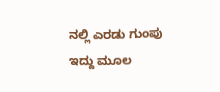ನಲ್ಲಿ ಎರಡು ಗುಂಪು ಇದ್ದು ಮೂಲ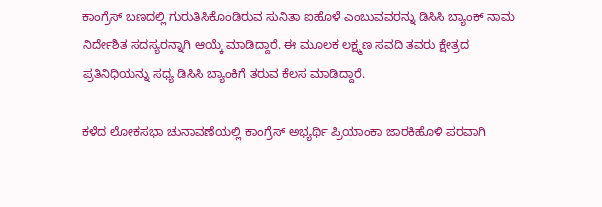ಕಾಂಗ್ರೆಸ್ ಬಣದಲ್ಲಿ ಗುರುತಿಸಿಕೊಂಡಿರುವ ಸುನಿತಾ ಐಹೊಳೆ ಎಂಬುವವರನ್ನು ಡಿಸಿಸಿ ಬ್ಯಾಂಕ್ ನಾಮ ನಿರ್ದೇಶಿತ ಸದಸ್ಯರನ್ನಾಗಿ ಆಯ್ಕೆ ಮಾಡಿದ್ದಾರೆ. ಈ ಮೂಲಕ ಲಕ್ಷ್ಮಣ ಸವದಿ ತವರು ಕ್ಷೇತ್ರದ ಪ್ರತಿನಿಧಿಯನ್ನು ಸಧ್ಯ ಡಿಸಿಸಿ ಬ್ಯಾಂಕಿಗೆ ತರುವ ಕೆಲಸ ಮಾಡಿದ್ದಾರೆ.

ಕಳೆದ ಲೋಕಸಭಾ ಚುನಾವಣೆಯಲ್ಲಿ ಕಾಂಗ್ರೆಸ್ ಅಭ್ಯರ್ಥಿ ಪ್ರಿಯಾಂಕಾ ಜಾರಕಿಹೊಳಿ ಪರವಾಗಿ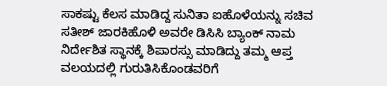ಸಾಕಷ್ಟು ಕೆಲಸ ಮಾಡಿದ್ದ ಸುನಿತಾ ಐಹೊಳೆಯನ್ನು ಸಚಿವ ಸತೀಶ್ ಜಾರಕಿಹೊಳಿ ಅವರೇ ಡಿಸಿಸಿ ಬ್ಯಾಂಕ್ ನಾಮ ನಿರ್ದೇಶಿತ ಸ್ಥಾನಕ್ಕೆ ಶಿಪಾರಸ್ಸು ಮಾಡಿದ್ದು ತಮ್ಮ ಆಪ್ತ ವಲಯದಲ್ಲಿ ಗುರುತಿಸಿಕೊಂಡವರಿಗೆ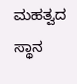ಮಹತ್ವದ ಸ್ಥಾನ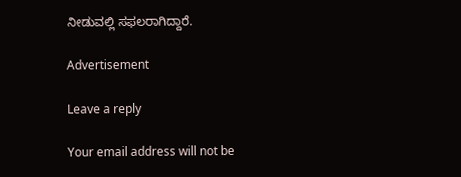ನೀಡುವಲ್ಲಿ ಸಫಲರಾಗಿದ್ದಾರೆ.

Advertisement

Leave a reply

Your email address will not be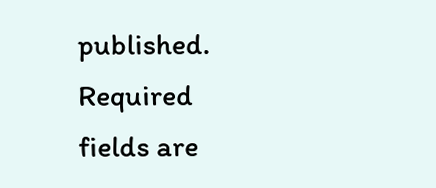published. Required fields are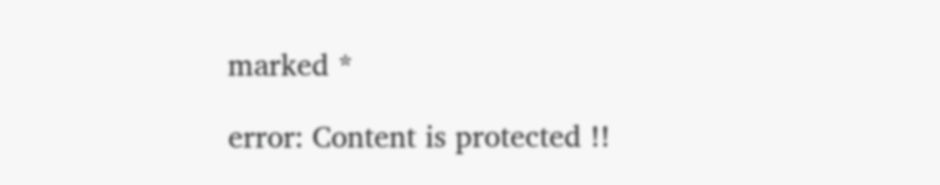marked *

error: Content is protected !!